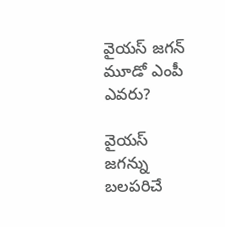వైయస్ జగన్ మూడో ఎంపీ ఎవరు?

వైయస్ జగన్ను బలపరిచే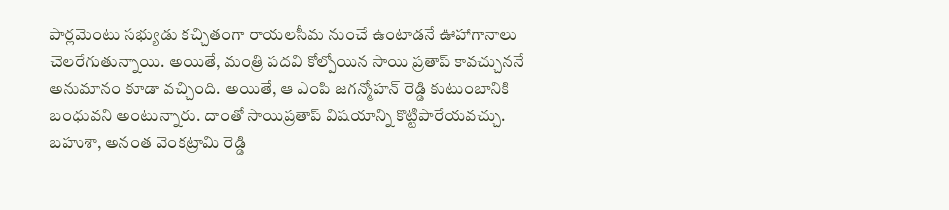పార్లమెంటు సభ్యుడు కచ్చితంగా రాయలసీమ నుంచే ఉంటాడనే ఊహాగానాలు చెలరేగుతున్నాయి. అయితే, మంత్రి పదవి కోల్పోయిన సాయి ప్రతాప్ కావచ్చుననే అనుమానం కూడా వచ్చింది. అయితే, ఆ ఎంపి జగన్మోహన్ రెడ్డి కుటుంబానికి బంధువని అంటున్నారు. దాంతో సాయిప్రతాప్ విషయాన్ని కొట్టిపారేయవచ్చు. బహుశా, అనంత వెంకట్రామి రెడ్డి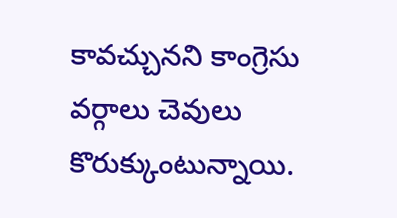కావచ్చునని కాంగ్రెసు వర్గాలు చెవులు కొరుక్కుంటున్నాయి.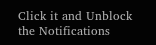Click it and Unblock the Notifications